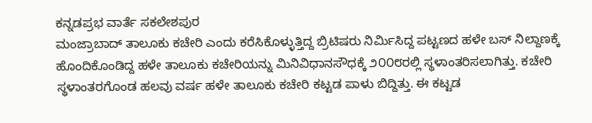ಕನ್ನಡಪ್ರಭ ವಾರ್ತೆ ಸಕಲೇಶಪುರ
ಮಂಜ್ರಾಬಾದ್ ತಾಲೂಕು ಕಚೇರಿ ಎಂದು ಕರೆಸಿಕೊಳ್ಳುತ್ತಿದ್ದ ಬ್ರಿಟಿಷರು ನಿರ್ಮಿಸಿದ್ದ ಪಟ್ಟಣದ ಹಳೇ ಬಸ್ ನಿಲ್ದಾಣಕ್ಕೆ ಹೊಂದಿಕೊಂಡಿದ್ದ ಹಳೇ ತಾಲೂಕು ಕಚೇರಿಯನ್ನು ಮಿನಿವಿಧಾನಸೌಧಕ್ಕೆ ೨೦೦೮ರಲ್ಲಿ ಸ್ಥಳಾಂತರಿಸಲಾಗಿತ್ತು. ಕಚೇರಿ ಸ್ಥಳಾಂತರಗೊಂಡ ಹಲವು ವರ್ಷ ಹಳೇ ತಾಲೂಕು ಕಚೇರಿ ಕಟ್ಟಡ ಪಾಳು ಬಿದ್ದಿತ್ತು. ಈ ಕಟ್ಟಡ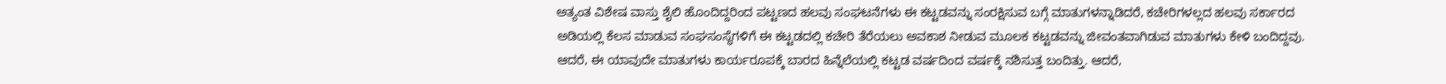ಅತ್ಯಂತ ವಿಶೇಷ ವಾಸ್ತು ಶೈಲಿ ಹೊಂದಿದ್ದರಿಂದ ಪಟ್ಟಣದ ಹಲವು ಸಂಘಟನೆಗಳು ಈ ಕಟ್ಟಡವನ್ನು ಸಂರಕ್ಷಿಸುವ ಬಗ್ಗೆ ಮಾತುಗಳನ್ನಾಡಿದರೆ, ಕಚೇರಿಗಳಲ್ಲದ ಹಲವು ಸರ್ಕಾರದ ಅಡಿಯಲ್ಲಿ ಕೆಲಸ ಮಾಡುವ ಸಂಘಸಂಸ್ಥೆಗಳಿಗೆ ಈ ಕಟ್ಟಡದಲ್ಲಿ ಕಚೇರಿ ತೆರೆಯಲು ಅವಕಾಶ ನೀಡುವ ಮೂಲಕ ಕಟ್ಟಡವನ್ನು ಜೀವಂತವಾಗಿಡುವ ಮಾತುಗಳು ಕೇಳಿ ಬಂದಿದ್ದವು. ಆದರೆ, ಈ ಯಾವುದೇ ಮಾತುಗಳು ಕಾರ್ಯರೂಪಕ್ಕೆ ಬಾರದ ಹಿನ್ನೆಲೆಯಲ್ಲಿ ಕಟ್ಟಡ ವರ್ಷದಿಂದ ವರ್ಷಕ್ಕೆ ನಶಿಸುತ್ತ ಬಂದಿತ್ತು. ಆದರೆ,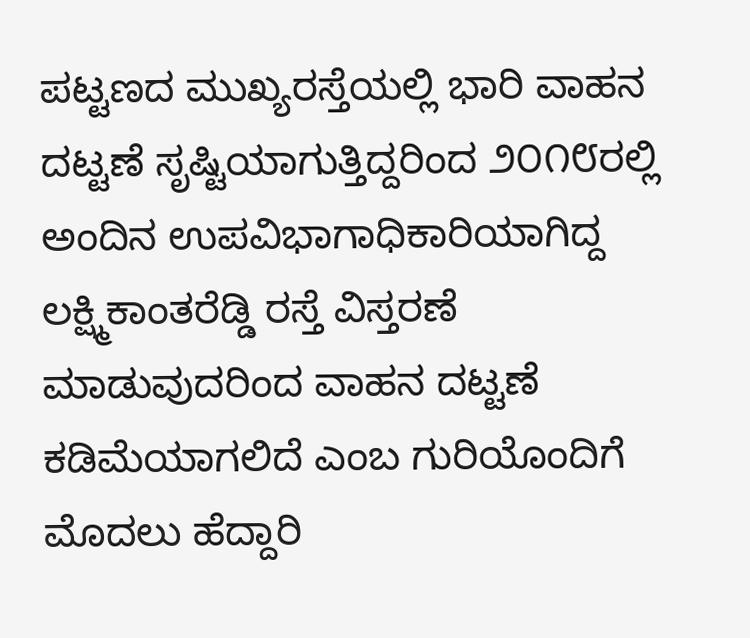ಪಟ್ಟಣದ ಮುಖ್ಯರಸ್ತೆಯಲ್ಲಿ ಭಾರಿ ವಾಹನ ದಟ್ಟಣೆ ಸೃಷ್ಟಿಯಾಗುತ್ತಿದ್ದರಿಂದ ೨೦೧೮ರಲ್ಲಿ ಅಂದಿನ ಉಪವಿಭಾಗಾಧಿಕಾರಿಯಾಗಿದ್ದ ಲಕ್ಷ್ಮಿಕಾಂತರೆಡ್ಡಿ ರಸ್ತೆ ವಿಸ್ತರಣೆ ಮಾಡುವುದರಿಂದ ವಾಹನ ದಟ್ಟಣೆ ಕಡಿಮೆಯಾಗಲಿದೆ ಎಂಬ ಗುರಿಯೊಂದಿಗೆ ಮೊದಲು ಹೆದ್ದಾರಿ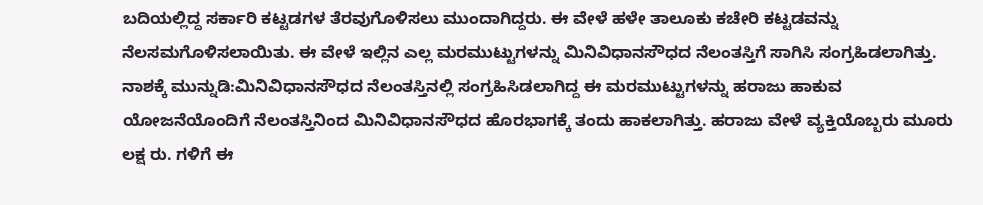ಬದಿಯಲ್ಲಿದ್ದ ಸರ್ಕಾರಿ ಕಟ್ಟಡಗಳ ತೆರವುಗೊಳಿಸಲು ಮುಂದಾಗಿದ್ದರು. ಈ ವೇಳೆ ಹಳೇ ತಾಲೂಕು ಕಚೇರಿ ಕಟ್ಟಡವನ್ನು ನೆಲಸಮಗೊಳಿಸಲಾಯಿತು. ಈ ವೇಳೆ ಇಲ್ಲಿನ ಎಲ್ಲ ಮರಮುಟ್ಟುಗಳನ್ನು ಮಿನಿವಿಧಾನಸೌಧದ ನೆಲಂತಸ್ತಿಗೆ ಸಾಗಿಸಿ ಸಂಗ್ರಹಿಡಲಾಗಿತ್ತು.
ನಾಶಕ್ಕೆ ಮುನ್ನುಡಿ:ಮಿನಿವಿಧಾನಸೌಧದ ನೆಲಂತಸ್ತಿನಲ್ಲಿ ಸಂಗ್ರಹಿಸಿಡಲಾಗಿದ್ದ ಈ ಮರಮುಟ್ಟುಗಳನ್ನು ಹರಾಜು ಹಾಕುವ ಯೋಜನೆಯೊಂದಿಗೆ ನೆಲಂತಸ್ತಿನಿಂದ ಮಿನಿವಿಧಾನಸೌಧದ ಹೊರಭಾಗಕ್ಕೆ ತಂದು ಹಾಕಲಾಗಿತ್ತು. ಹರಾಜು ವೇಳೆ ವ್ಯಕ್ತಿಯೊಬ್ಬರು ಮೂರು ಲಕ್ಷ ರು. ಗಳಿಗೆ ಈ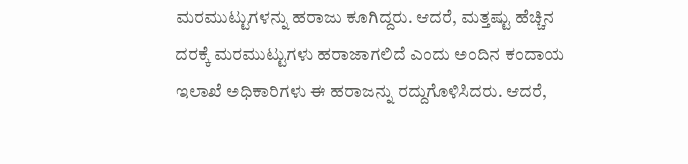ಮರಮುಟ್ಟುಗಳನ್ನು ಹರಾಜು ಕೂಗಿದ್ದರು. ಆದರೆ, ಮತ್ತಷ್ಟು ಹೆಚ್ಚಿನ ದರಕ್ಕೆ ಮರಮುಟ್ಟುಗಳು ಹರಾಜಾಗಲಿದೆ ಎಂದು ಅಂದಿನ ಕಂದಾಯ ಇಲಾಖೆ ಅಧಿಕಾರಿಗಳು ಈ ಹರಾಜನ್ನು ರದ್ದುಗೊಳಿಸಿದರು. ಆದರೆ,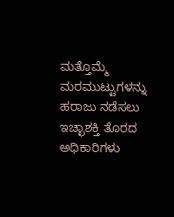ಮತ್ತೊಮ್ಮೆ ಮರಮುಟ್ಟುಗಳನ್ನು ಹರಾಜು ನಡೆಸಲು ಇಚ್ಛಾಶಕ್ತಿ ತೊರದ ಅಧಿಕಾರಿಗಳು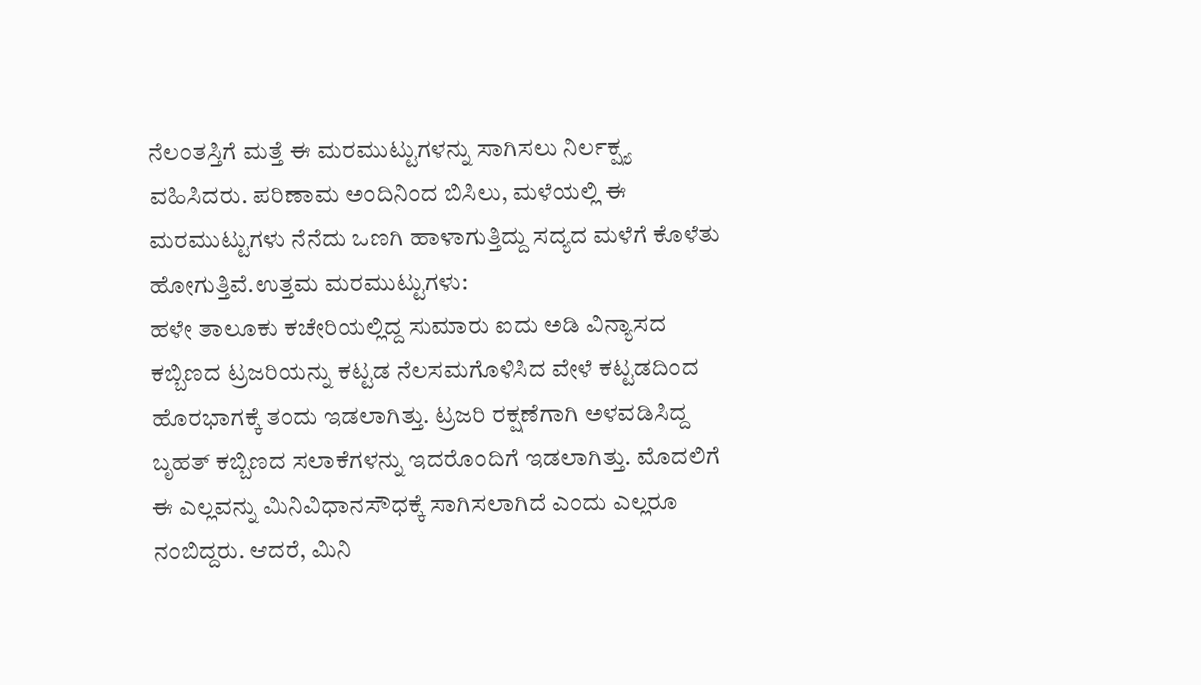ನೆಲಂತಸ್ತಿಗೆ ಮತ್ತೆ ಈ ಮರಮುಟ್ಟುಗಳನ್ನು ಸಾಗಿಸಲು ನಿರ್ಲಕ್ಷ್ಯ ವಹಿಸಿದರು. ಪರಿಣಾಮ ಅಂದಿನಿಂದ ಬಿಸಿಲು, ಮಳೆಯಲ್ಲಿ ಈ ಮರಮುಟ್ಟುಗಳು ನೆನೆದು ಒಣಗಿ ಹಾಳಾಗುತ್ತಿದ್ದು ಸದ್ಯದ ಮಳೆಗೆ ಕೊಳೆತು ಹೋಗುತ್ತಿವೆ.ಉತ್ತಮ ಮರಮುಟ್ಟುಗಳು:
ಹಳೇ ತಾಲೂಕು ಕಚೇರಿಯಲ್ಲಿದ್ದ ಸುಮಾರು ಐದು ಅಡಿ ವಿನ್ಯಾಸದ ಕಬ್ಬಿಣದ ಟ್ರಜರಿಯನ್ನು ಕಟ್ಟಡ ನೆಲಸಮಗೊಳಿಸಿದ ವೇಳೆ ಕಟ್ಟಡದಿಂದ ಹೊರಭಾಗಕ್ಕೆ ತಂದು ಇಡಲಾಗಿತ್ತು. ಟ್ರಜರಿ ರಕ್ಷಣೆಗಾಗಿ ಅಳವಡಿಸಿದ್ದ ಬೃಹತ್ ಕಬ್ಬಿಣದ ಸಲಾಕೆಗಳನ್ನು ಇದರೊಂದಿಗೆ ಇಡಲಾಗಿತ್ತು. ಮೊದಲಿಗೆ ಈ ಎಲ್ಲವನ್ನು ಮಿನಿವಿಧಾನಸೌಧಕ್ಕೆ ಸಾಗಿಸಲಾಗಿದೆ ಎಂದು ಎಲ್ಲರೂ ನಂಬಿದ್ದರು. ಆದರೆ, ಮಿನಿ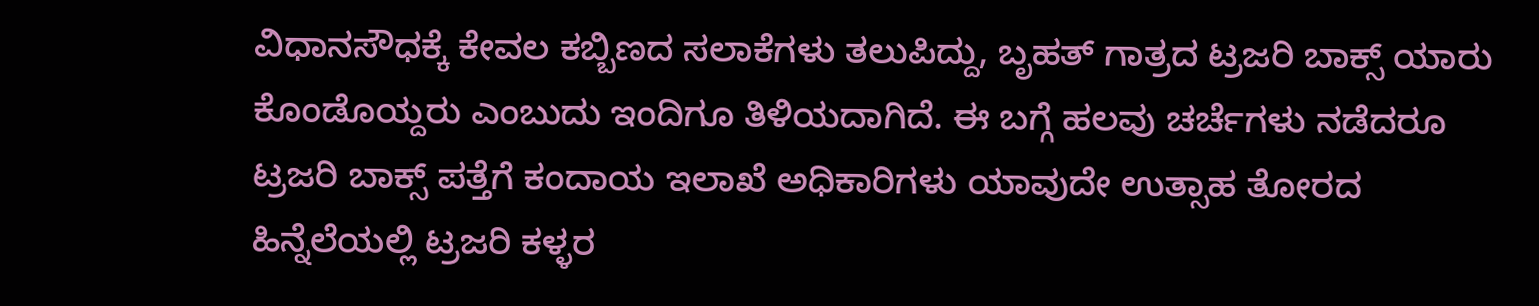ವಿಧಾನಸೌಧಕ್ಕೆ ಕೇವಲ ಕಬ್ಬಿಣದ ಸಲಾಕೆಗಳು ತಲುಪಿದ್ದು, ಬೃಹತ್ ಗಾತ್ರದ ಟ್ರಜರಿ ಬಾಕ್ಸ್ ಯಾರು ಕೊಂಡೊಯ್ದರು ಎಂಬುದು ಇಂದಿಗೂ ತಿಳಿಯದಾಗಿದೆ. ಈ ಬಗ್ಗೆ ಹಲವು ಚರ್ಚೆಗಳು ನಡೆದರೂ ಟ್ರಜರಿ ಬಾಕ್ಸ್ ಪತ್ತೆಗೆ ಕಂದಾಯ ಇಲಾಖೆ ಅಧಿಕಾರಿಗಳು ಯಾವುದೇ ಉತ್ಸಾಹ ತೋರದ ಹಿನ್ನೆಲೆಯಲ್ಲಿ ಟ್ರಜರಿ ಕಳ್ಳರ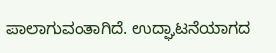ಪಾಲಾಗುವಂತಾಗಿದೆ. ಉದ್ಘಾಟನೆಯಾಗದ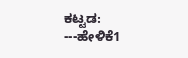ಕಟ್ಟಡ:
---ಹೇಳಿಕೆ1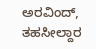ಅರವಿಂದ್, ತಹಸೀಲ್ದಾರ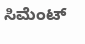ಸಿಮೆಂಟ್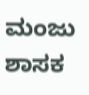ಮಂಜು ಶಾಸಕ